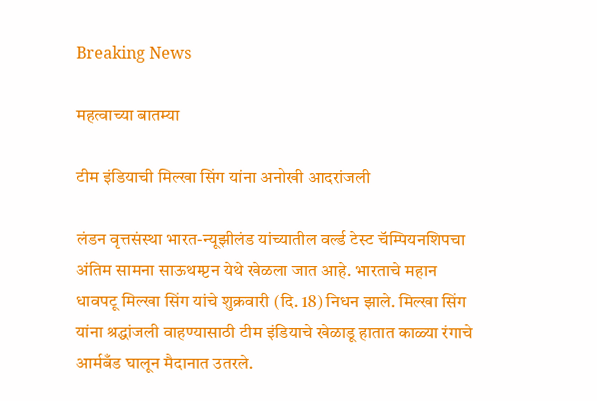Breaking News

महत्वाच्या बातम्या

टीम इंडियाची मिल्खा सिंग यांना अनोखी आदरांजली

लंडन वृत्तसंस्था भारत-न्यूझीलंड यांच्यातील वर्ल्ड टेस्ट चॅम्पियनशिपचा अंतिम सामना साऊथम्प्टन येथे खेळला जात आहे. भारताचे महान धावपटू मिल्खा सिंग यांचे शुक्रवारी (दि. 18) निधन झाले. मिल्खा सिंग यांना श्रद्धांजली वाहण्यासाठी टीम इंडियाचे खेळाडू हातात काळ्या रंगाचे आर्मबँड घालून मैदानात उतरले.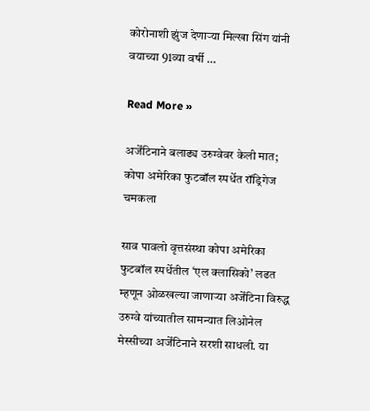कोरोनाशी झुंज देणार्‍या मिल्खा सिंग यांनी वयाच्या 91व्या वर्षी …

Read More »

अर्जेंटिनाने बलाढ्य उरुग्वेवर केली मात; कोपा अमेरिका फुटबॉल स्पर्धेत रॉड्रिगेज चमकला

साव पावलो वृत्तसंस्था कोपा अमेरिका फुटबॉल स्पर्धेतील ‘एल क्लासिको’ लढत म्हणून ओळखल्या जाणार्‍या अर्जेंटिना विरुद्ध उरुग्वे यांच्यातील सामन्यात लिओनेल मेस्सीच्या अर्जेंटिनाने सरशी साधली. या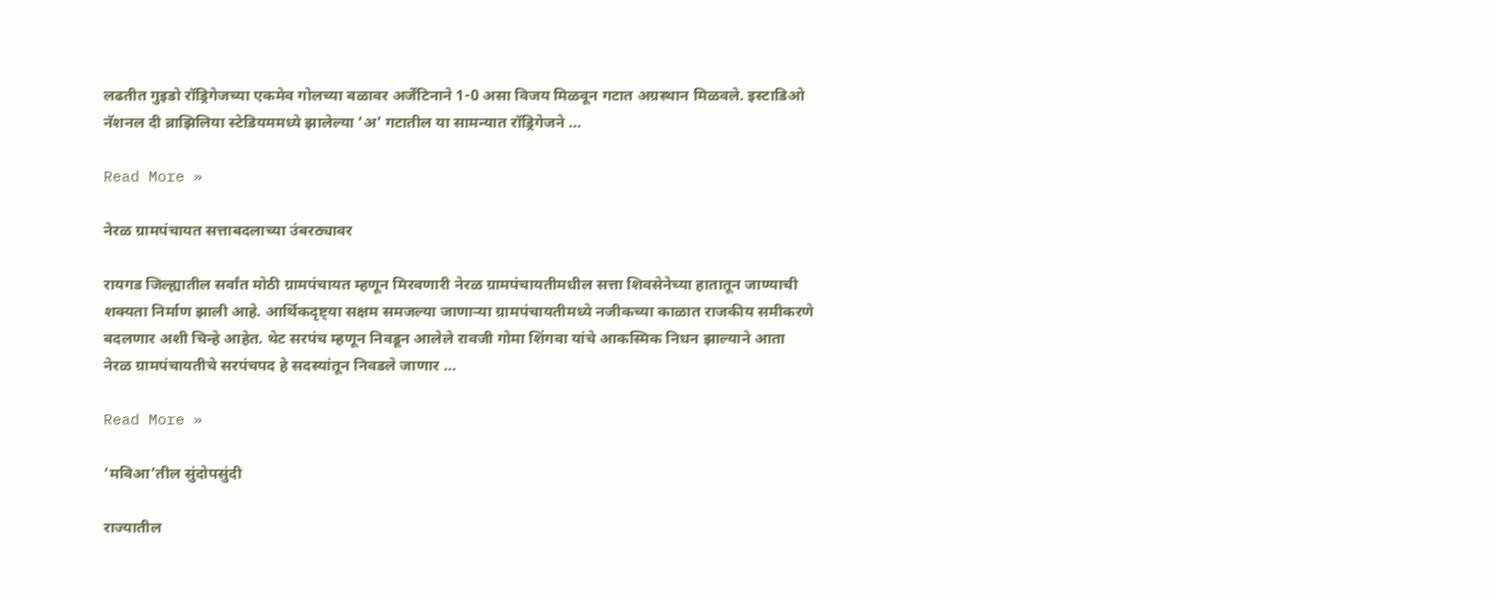लढतीत गुइडो रॉड्रिगेजच्या एकमेव गोलच्या बळावर अर्जेंटिनाने 1-0 असा विजय मिळवून गटात अग्रस्थान मिळवले. इस्टाडिओ नॅशनल दी ब्राझिलिया स्टेडियममध्ये झालेल्या ‘अ’ गटातील या सामन्यात रॉड्रिगेजने …

Read More »

नेरळ ग्रामपंचायत सत्ताबदलाच्या उंबरठ्यावर

रायगड जिल्ह्यातील सर्वांत मोठी ग्रामपंचायत म्हणून मिरवणारी नेरळ ग्रामपंचायतीमधील सत्ता शिवसेनेच्या हातातून जाण्याची शक्यता निर्माण झाली आहे. आर्थिकदृष्ट्या सक्षम समजल्या जाणार्‍या ग्रामपंचायतीमध्ये नजीकच्या काळात राजकीय समीकरणे बदलणार अशी चिन्हे आहेत. थेट सरपंच म्हणून निवडून आलेले रावजी गोमा शिंगवा यांचे आकस्मिक निधन झाल्याने आता नेरळ ग्रामपंचायतीचे सरपंचपद हे सदस्यांतून निवडले जाणार …

Read More »

‘मविआ’तील सुंदोपसुंदी

राज्यातील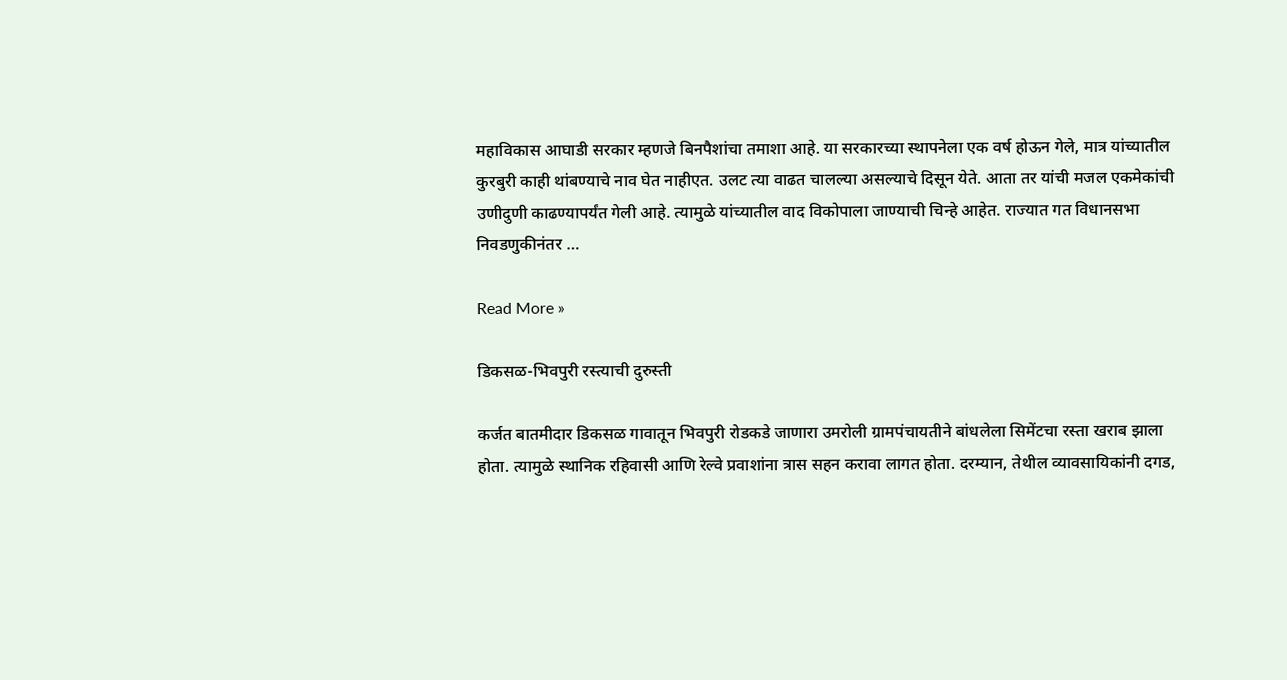महाविकास आघाडी सरकार म्हणजे बिनपैशांचा तमाशा आहे. या सरकारच्या स्थापनेला एक वर्ष होऊन गेले, मात्र यांच्यातील कुरबुरी काही थांबण्याचे नाव घेत नाहीएत. उलट त्या वाढत चालल्या असल्याचे दिसून येते. आता तर यांची मजल एकमेकांची उणीदुणी काढण्यापर्यंत गेली आहे. त्यामुळे यांच्यातील वाद विकोपाला जाण्याची चिन्हे आहेत. राज्यात गत विधानसभा निवडणुकीनंतर …

Read More »

डिकसळ-भिवपुरी रस्त्याची दुरुस्ती

कर्जत बातमीदार डिकसळ गावातून भिवपुरी रोडकडे जाणारा उमरोली ग्रामपंचायतीने बांधलेला सिमेंटचा रस्ता खराब झाला होता. त्यामुळे स्थानिक रहिवासी आणि रेल्वे प्रवाशांना त्रास सहन करावा लागत होता. दरम्यान, तेथील व्यावसायिकांनी दगड,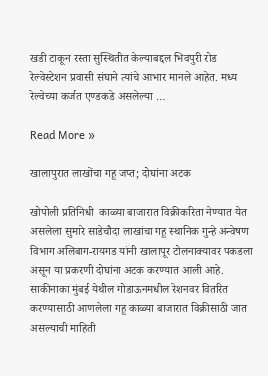खडी टाकून रस्ता सुस्थितीत केल्याबद्दल भिवपुरी रोड रेल्वेस्टेशन प्रवासी संघाने त्यांचे आभार मानले आहेत. मध्य रेल्वेच्या कर्जत एण्डकडे असलेल्या …

Read More »

खालापुरात लाखोंचा गहू जप्त; दोघांना अटक

खोपोली प्रतिनिधी  काळ्या बाजारात विक्रीकरिता नेण्यात येत असलेला सुमारे साडेचौदा लाखांचा गहू स्थानिक गुन्हे अन्वेषण विभाग अलिबाग-रायगड यांनी खालापूर टोलनाक्यावर पकडला असून या प्रकरणी दोघांना अटक करण्यात आली आहे. साकीनाका मुंबई येथील गोडाऊनमधील रेशनवर वितरित करण्यासाठी आणलेला गहू काळ्या बाजारात विक्रीसाठी जात असल्याची माहिती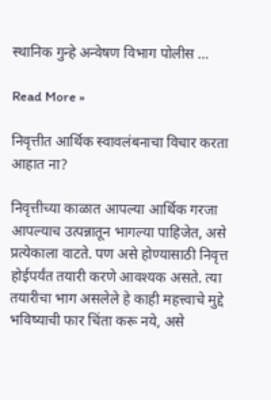स्थानिक गुन्हे अन्वेषण विभाग पोलीस …

Read More »

निवृत्तीत आर्थिक स्वावलंबनाचा विचार करता आहात ना?

निवृत्तीच्या काळात आपल्या आर्थिक गरजा आपल्याच उत्पन्नातून भागल्या पाहिजेत, असे प्रत्येकाला वाटते. पण असे होण्यासाठी निवृत्त होईपर्यंत तयारी करणे आवश्यक असते. त्या तयारीचा भाग असलेले हे काही महत्त्वाचे मुद्दे भविष्याची फार चिंता करू नये, असे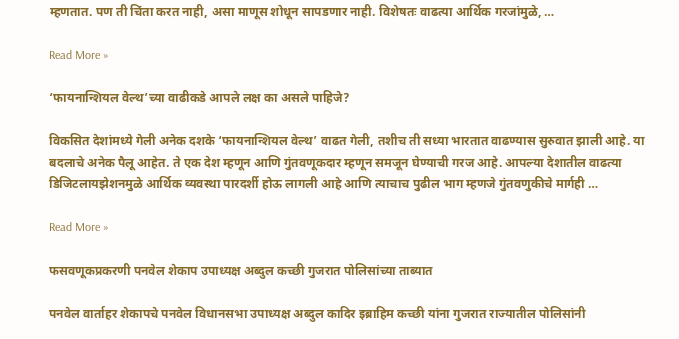म्हणतात. पण ती चिंता करत नाही, असा माणूस शोधून सापडणार नाही. विशेषतः वाढत्या आर्थिक गरजांमुळे, …

Read More »

‘फायनान्शियल वेल्थ’च्या वाढीकडे आपले लक्ष का असले पाहिजे?

विकसित देशांमध्ये गेली अनेक दशके ‘फायनान्शियल वेल्थ’ वाढत गेली, तशीच ती सध्या भारतात वाढण्यास सुरुवात झाली आहे. या बदलाचे अनेक पैलू आहेत. ते एक देश म्हणून आणि गुंतवणूकदार म्हणून समजून घेण्याची गरज आहे. आपल्या देशातील वाढत्या डिजिटलायझेशनमुळे आर्थिक व्यवस्था पारदर्शी होऊ लागली आहे आणि त्याचाच पुढील भाग म्हणजे गुंतवणुकीचे मार्गही …

Read More »

फसवणूकप्रकरणी पनवेल शेकाप उपाध्यक्ष अब्दुल कच्छी गुजरात पोलिसांच्या ताब्यात

पनवेल वार्ताहर शेकापचे पनवेल विधानसभा उपाध्यक्ष अब्दुल कादिर इब्राहिम कच्छी यांना गुजरात राज्यातील पोलिसांनी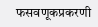फसवणूकप्रकरणी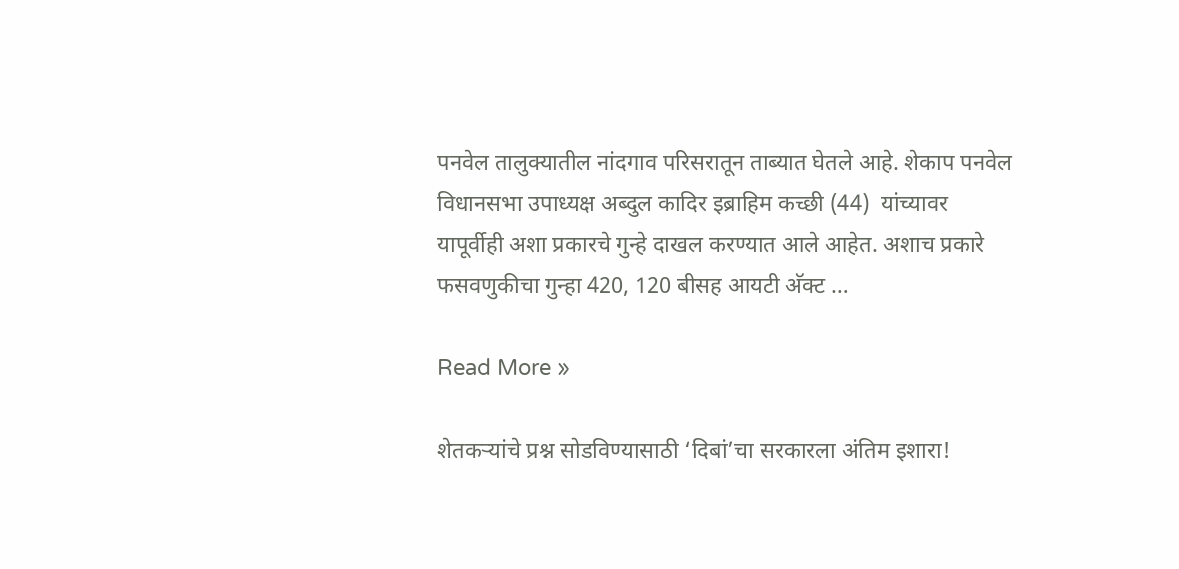पनवेल तालुक्यातील नांदगाव परिसरातून ताब्यात घेतले आहे. शेकाप पनवेल विधानसभा उपाध्यक्ष अब्दुल कादिर इब्राहिम कच्छी (44)  यांच्यावर यापूर्वीही अशा प्रकारचे गुन्हे दाखल करण्यात आले आहेत. अशाच प्रकारे फसवणुकीचा गुन्हा 420, 120 बीसह आयटी अ‍ॅक्ट …

Read More »

शेतकर्‍यांचे प्रश्न सोडविण्यासाठी ‘दिबां’चा सरकारला अंतिम इशारा!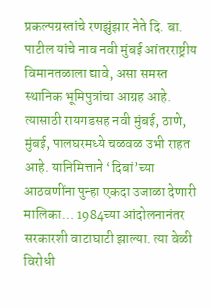प्रकल्पग्रस्तांचे रणझुंझार नेते दि. बा. पाटील यांचे नाव नवी मुंबई आंतरराष्ट्रीय विमानतळाला द्यावे, असा समस्त स्थानिक भूमिपुत्रांचा आग्रह आहे. त्यासाठी रायगडसह नवी मुंबई, ठाणे, मुंबई, पालघरमध्ये चळवळ उभी राहत आहे. यानिमित्ताने ‘दिबां’च्या आठवणींना पुन्हा एकदा उजाळा देणारी मालिका… 1984च्या आंदोलनानंतर सरकारशी वाटाघाटी झाल्या. त्या वेळी विरोधी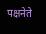पक्षनेते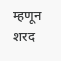म्हणून शरद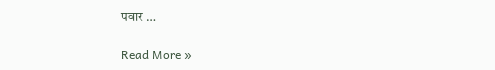पवार …

Read More »